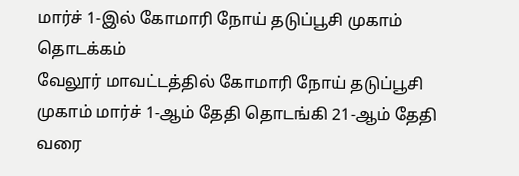மார்ச் 1-இல் கோமாரி நோய் தடுப்பூசி முகாம் தொடக்கம்
வேலூர் மாவட்டத்தில் கோமாரி நோய் தடுப்பூசி முகாம் மார்ச் 1-ஆம் தேதி தொடங்கி 21-ஆம் தேதி வரை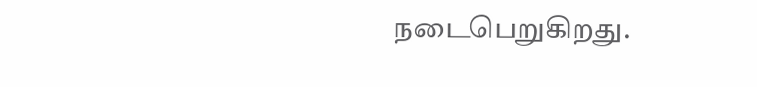நடைபெறுகிறது.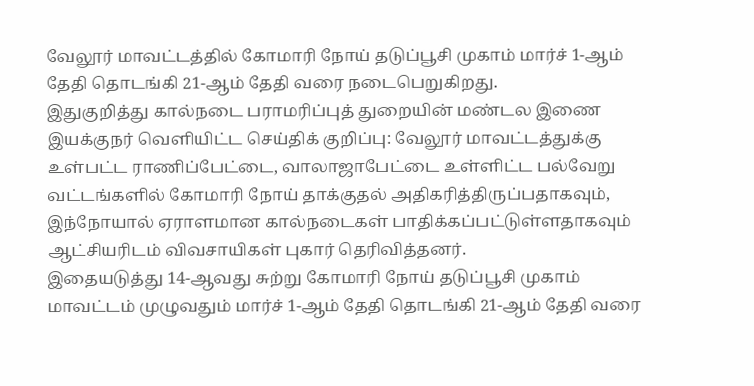வேலூர் மாவட்டத்தில் கோமாரி நோய் தடுப்பூசி முகாம் மார்ச் 1-ஆம் தேதி தொடங்கி 21-ஆம் தேதி வரை நடைபெறுகிறது.
இதுகுறித்து கால்நடை பராமரிப்புத் துறையின் மண்டல இணை இயக்குநர் வெளியிட்ட செய்திக் குறிப்பு: வேலூர் மாவட்டத்துக்கு உள்பட்ட ராணிப்பேட்டை, வாலாஜாபேட்டை உள்ளிட்ட பல்வேறு வட்டங்களில் கோமாரி நோய் தாக்குதல் அதிகரித்திருப்பதாகவும், இந்நோயால் ஏராளமான கால்நடைகள் பாதிக்கப்பட்டுள்ளதாகவும் ஆட்சியரிடம் விவசாயிகள் புகார் தெரிவித்தனர்.
இதையடுத்து 14-ஆவது சுற்று கோமாரி நோய் தடுப்பூசி முகாம் மாவட்டம் முழுவதும் மார்ச் 1-ஆம் தேதி தொடங்கி 21-ஆம் தேதி வரை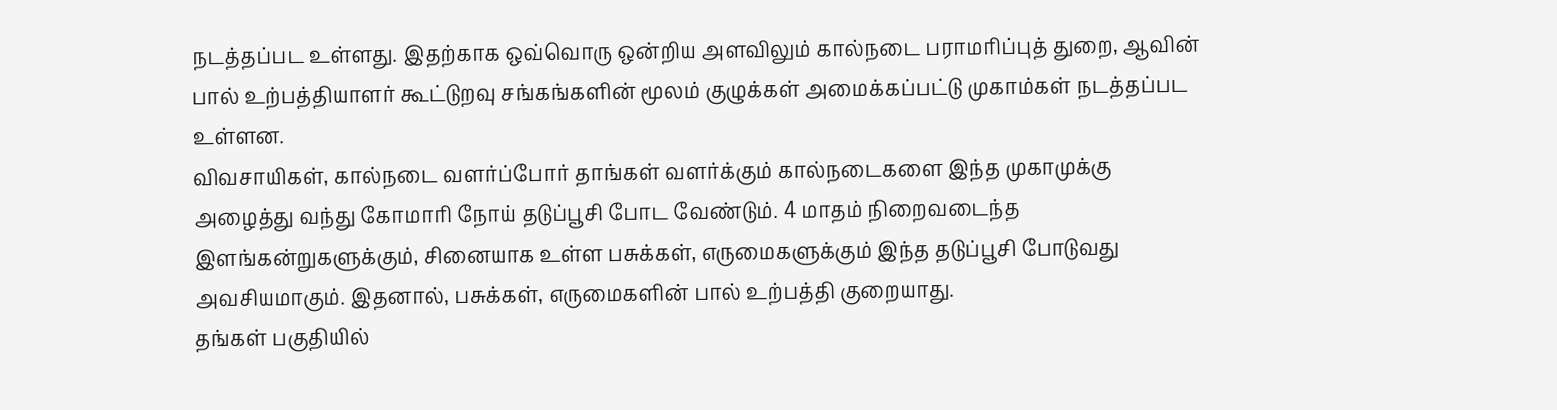நடத்தப்பட உள்ளது. இதற்காக ஒவ்வொரு ஒன்றிய அளவிலும் கால்நடை பராமரிப்புத் துறை, ஆவின் பால் உற்பத்தியாளர் கூட்டுறவு சங்கங்களின் மூலம் குழுக்கள் அமைக்கப்பட்டு முகாம்கள் நடத்தப்பட உள்ளன.
விவசாயிகள், கால்நடை வளர்ப்போர் தாங்கள் வளர்க்கும் கால்நடைகளை இந்த முகாமுக்கு அழைத்து வந்து கோமாரி நோய் தடுப்பூசி போட வேண்டும். 4 மாதம் நிறைவடைந்த இளங்கன்றுகளுக்கும், சினையாக உள்ள பசுக்கள், எருமைகளுக்கும் இந்த தடுப்பூசி போடுவது அவசியமாகும். இதனால், பசுக்கள், எருமைகளின் பால் உற்பத்தி குறையாது.
தங்கள் பகுதியில்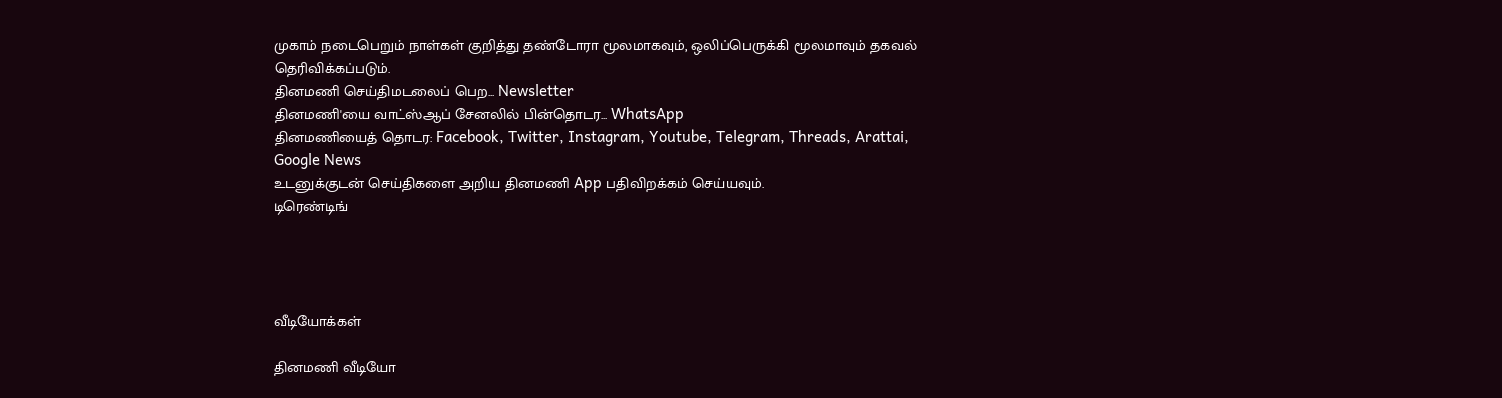முகாம் நடைபெறும் நாள்கள் குறித்து தண்டோரா மூலமாகவும், ஒலிப்பெருக்கி மூலமாவும் தகவல் தெரிவிக்கப்படும்.
தினமணி செய்திமடலைப் பெற... Newsletter
தினமணி'யை வாட்ஸ்ஆப் சேனலில் பின்தொடர... WhatsApp
தினமணியைத் தொடர: Facebook, Twitter, Instagram, Youtube, Telegram, Threads, Arattai, Google News
உடனுக்குடன் செய்திகளை அறிய தினமணி App பதிவிறக்கம் செய்யவும்.
டிரெண்டிங்




வீடியோக்கள்

தினமணி வீடியோ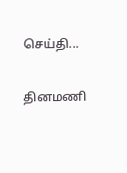செய்தி...

தினமணி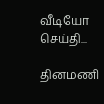வீடியோ செய்தி...

தினமணி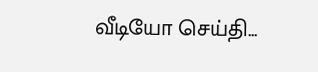வீடியோ செய்தி...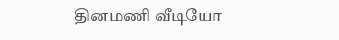தினமணி வீடியோ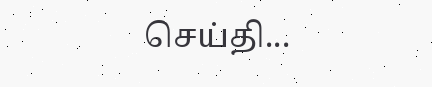செய்தி...